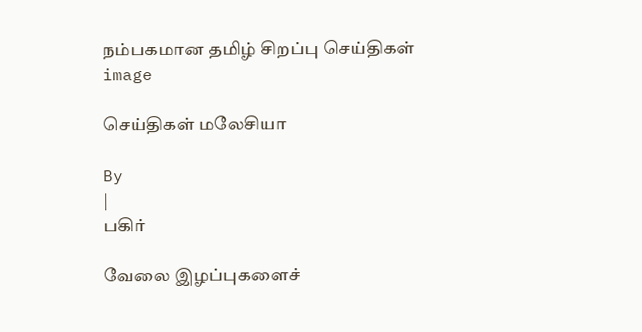நம்பகமான தமிழ் சிறப்பு செய்திகள்
image

செய்திகள் மலேசியா

By
|
பகிர்

வேலை இழப்புகளைச்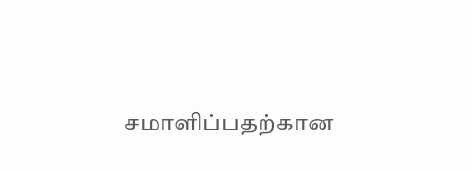சமாளிப்பதற்கான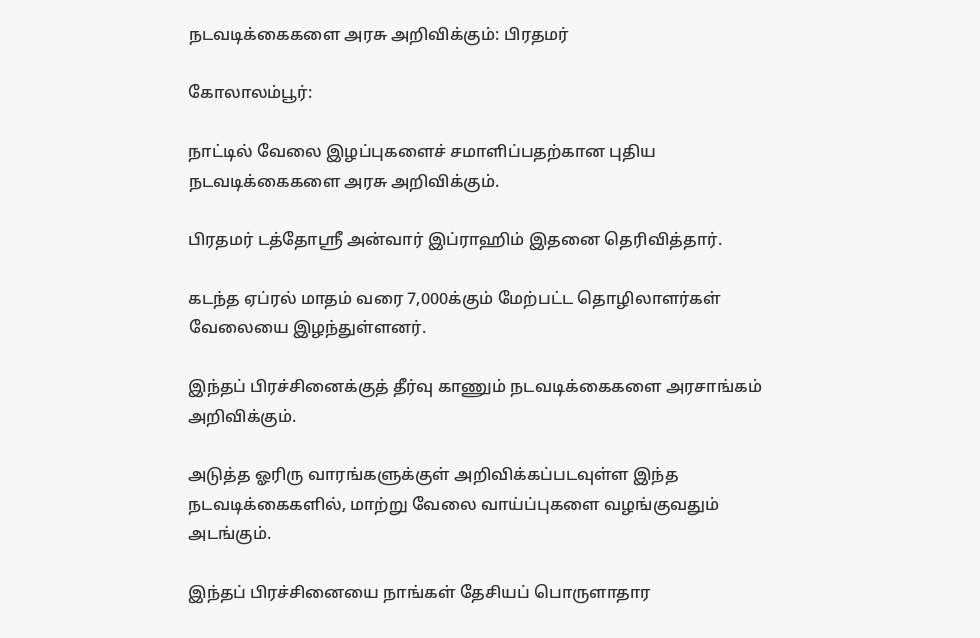நடவடிக்கைகளை அரசு அறிவிக்கும்: பிரதமர்

கோலாலம்பூர்:

நாட்டில் வேலை இழப்புகளைச் சமாளிப்பதற்கான புதிய நடவடிக்கைகளை அரசு அறிவிக்கும்.

பிரதமர் டத்தோஸ்ரீ அன்வார் இப்ராஹிம் இதனை தெரிவித்தார்.

கடந்த ஏப்ரல் மாதம் வரை 7,000க்கும் மேற்பட்ட தொழிலாளர்கள் வேலையை இழந்துள்ளனர்.

இந்தப் பிரச்சினைக்குத் தீர்வு காணும் நடவடிக்கைகளை அரசாங்கம் அறிவிக்கும்.

அடுத்த ஓரிரு வாரங்களுக்குள் அறிவிக்கப்படவுள்ள இந்த நடவடிக்கைகளில், மாற்று வேலை வாய்ப்புகளை வழங்குவதும் அடங்கும்.

இந்தப் பிரச்சினையை நாங்கள் தேசியப் பொருளாதார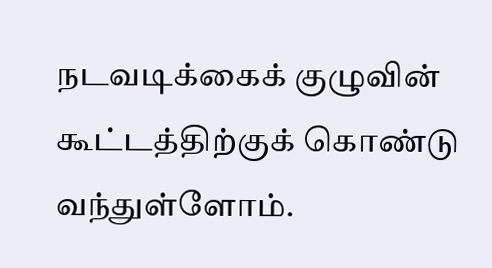நடவடிக்கைக் குழுவின் கூட்டத்திற்குக் கொண்டு வந்துள்ளோம்.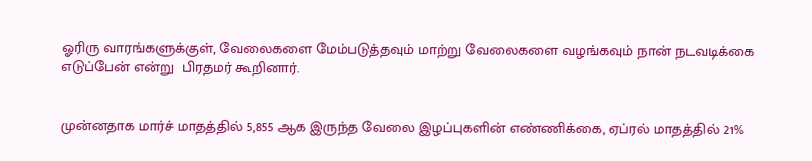ஓரிரு வாரங்களுக்குள், வேலைகளை மேம்படுத்தவும் மாற்று வேலைகளை வழங்கவும் நான் நடவடிக்கை எடுப்பேன் என்று  பிரதமர் கூறினார்.


முன்னதாக மார்ச் மாதத்தில் 5,855 ஆக இருந்த வேலை இழப்புகளின் எண்ணிக்கை, ஏப்ரல் மாதத்தில் 21%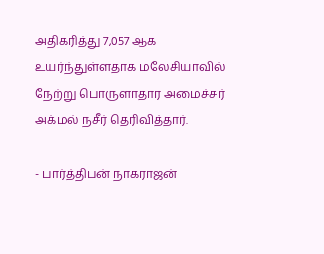அதிகரித்து 7,057 ஆக உயர்ந்துள்ளதாக மலேசியாவில் நேற்று பொருளாதார அமைச்சர் அக்மல் நசீர் தெரிவித்தார்.

- பார்த்திபன் நாகராஜன்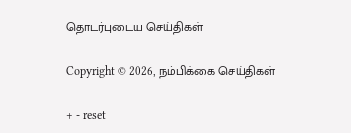தொடர்புடைய செய்திகள்

Copyright © 2026, நம்பிக்கை செய்திகள்

+ - reset